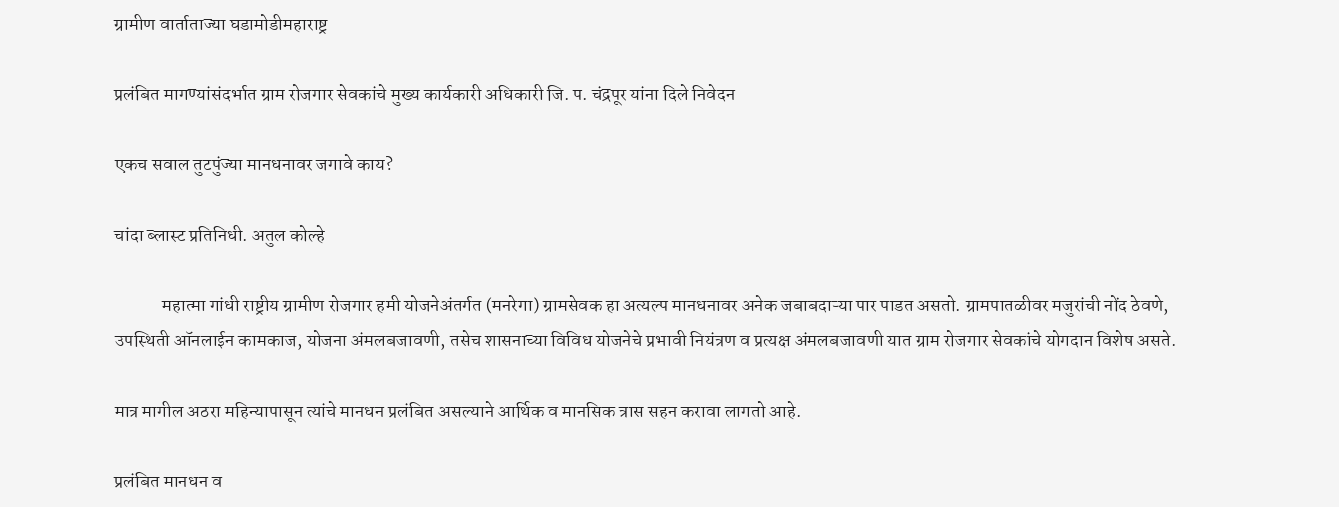ग्रामीण वार्ताताज्या घडामोडीमहाराष्ट्र

प्रलंबित मागण्यांसंदर्भात ग्राम रोजगार सेवकांचे मुख्य कार्यकारी अधिकारी जि. प. चंद्रपूर यांना दिले निवेदन

एकच सवाल तुटपुंज्या मानधनावर जगावे काय?

चांदा ब्लास्ट प्रतिनिधी. अतुल कोल्हे

             महात्मा गांधी राष्ट्रीय ग्रामीण रोजगार हमी योजनेअंतर्गत (मनरेगा) ग्रामसेवक हा अत्यल्प मानधनावर अनेक जबाबदाऱ्या पार पाडत असतो. ग्रामपातळीवर मजुरांची नोंद ठेवणे, उपस्थिती ऑनलाईन कामकाज, योजना अंमलबजावणी, तसेच शासनाच्या विविध योजनेचे प्रभावी नियंत्रण व प्रत्यक्ष अंमलबजावणी यात ग्राम रोजगार सेवकांचे योगदान विशेष असते.

मात्र मागील अठरा महिन्यापासून त्यांचे मानधन प्रलंबित असल्याने आर्थिक व मानसिक त्रास सहन करावा लागतो आहे.

प्रलंबित मानधन व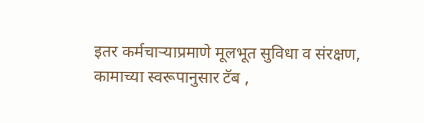इतर कर्मचाऱ्याप्रमाणे मूलभूत सुविधा व संरक्षण, कामाच्या स्वरूपानुसार टॅब ,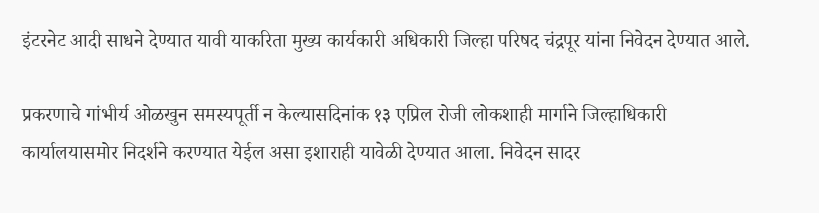इंटरनेट आदी साधने देण्यात यावी याकरिता मुख्य कार्यकारी अधिकारी जिल्हा परिषद चंद्रपूर यांना निवेदन देण्यात आले.

प्रकरणाचे गांभीर्य ओळखुन समस्यपूर्ती न केल्यासदिनांक १३ एप्रिल रोजी लोकशाही मार्गाने जिल्हाधिकारी कार्यालयासमोर निदर्शने करण्यात येईल असा इशाराही यावेळी देण्यात आला. निवेदन सादर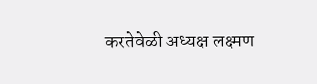करतेवेळी अध्यक्ष लक्ष्मण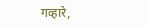गव्हारे,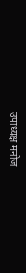उपाध्यक्ष मनोज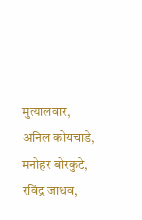मुत्यालवार, अनिल कोयचाडे, मनोहर बोरकुटे, रविंद्र जाधव,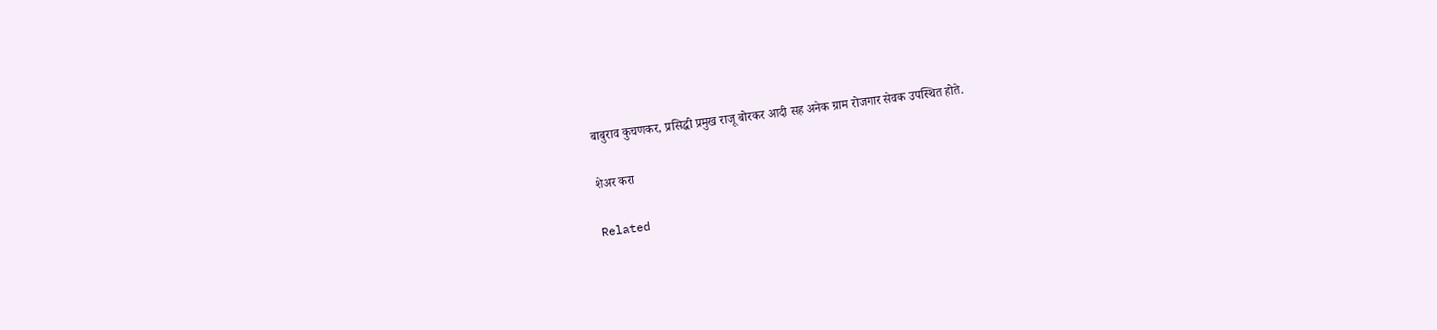बाबुराव कुचणकर, प्रसिद्धी प्रमुख राजू बोरकर आदी सह अनेक ग्राम रोजगार सेवक उपस्थित होते.

शेअर करा

Related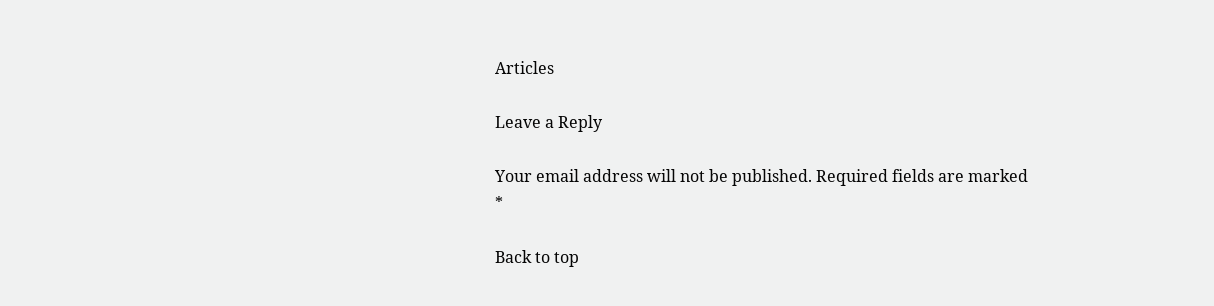Articles

Leave a Reply

Your email address will not be published. Required fields are marked *

Back to top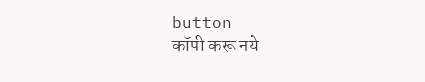button
कॉपी करू नये